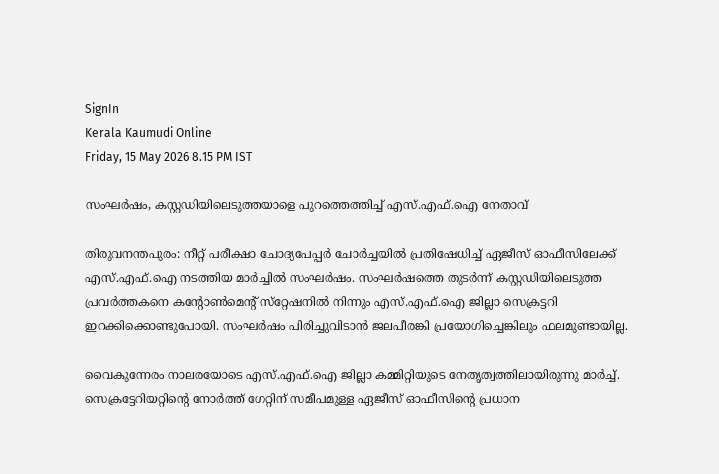SignIn
Kerala Kaumudi Online
Friday, 15 May 2026 8.15 PM IST

സംഘർഷം, കസ്റ്റഡിയിലെടുത്തയാളെ പുറത്തെത്തിച്ച് എസ്.എഫ്.ഐ നേതാവ്

തിരുവനന്തപുരം: നീറ്റ് പരീക്ഷാ ചോദ്യപേപ്പർ ചോർച്ചയിൽ പ്രതിഷേധിച്ച് ഏജീസ് ഓഫീസിലേക്ക് എസ്.എഫ്.ഐ നടത്തിയ മാർച്ചിൽ സംഘർഷം. സംഘർഷത്തെ തുടർന്ന് കസ്റ്റഡിയിലെടുത്ത പ്രവർത്തകനെ കന്റോൺമെന്റ് സ്‌റ്റേഷനിൽ നിന്നും എസ്.എഫ്.ഐ ജില്ലാ സെക്രട്ടറി ഇറക്കിക്കൊണ്ടുപോയി. സംഘർഷം പിരിച്ചുവിടാൻ ജലപീരങ്കി പ്രയോഗിച്ചെങ്കിലും ഫലമുണ്ടായില്ല.

വൈകുന്നേരം നാലരയോടെ എസ്.എഫ്.ഐ ജില്ലാ കമ്മിറ്റിയുടെ നേതൃത്വത്തിലായിരുന്നു മാർച്ച്. സെക്രട്ടേറിയറ്റിന്റെ നോർത്ത് ഗേറ്റിന് സമീപമുള്ള ഏജീസ് ഓഫീസിന്റെ പ്രധാന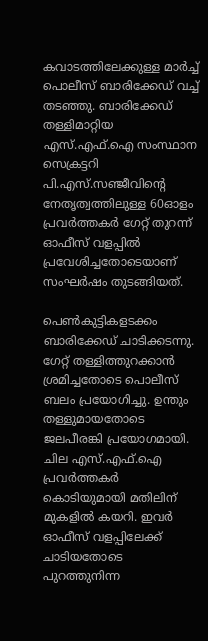കവാടത്തിലേക്കുള്ള മാർച്ച് പൊലീസ് ബാരിക്കേഡ് വച്ച് തടഞ്ഞു. ബാരിക്കേഡ് തള്ളിമാറ്റിയ എസ്.എഫ്.ഐ സംസ്ഥാന സെക്രട്ടറി പി.എസ്.സഞ്ജീവിന്റെ നേതൃത്വത്തിലുള്ള 60ഓളം പ്രവർത്തകർ ഗേറ്റ് തുറന്ന് ഓഫീസ് വളപ്പിൽ പ്രവേശിച്ചതോടെയാണ് സംഘർഷം തുടങ്ങിയത്.

പെൺകുട്ടികളടക്കം ബാരിക്കേഡ് ചാടിക്കടന്നു. ഗേറ്റ് തള്ളിത്തുറക്കാൻ ശ്രമിച്ചതോടെ പൊലീസ് ബലം പ്രയോഗിച്ചു. ഉന്തും തള്ളുമായതോടെ ജലപീരങ്കി പ്രയോഗമായി. ചില എസ്.എഫ്.ഐ പ്രവർത്തകർ കൊടിയുമായി മതിലിന് മുകളിൽ കയറി. ഇവർ ഓഫീസ് വളപ്പിലേക്ക് ചാടിയതോടെ പുറത്തുനിന്ന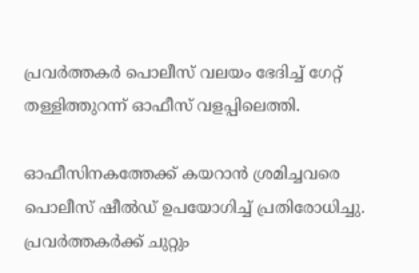പ്രവർത്തകർ പൊലീസ് വലയം ഭേദിച്ച് ഗേറ്റ് തള്ളിത്തുറന്ന് ഓഫീസ് വളപ്പിലെത്തി.

ഓഫീസിനകത്തേക്ക് കയറാൻ ശ്രമിച്ചവരെ പൊലീസ് ഷീൽഡ് ഉപയോഗിച്ച് പ്രതിരോധിച്ചു. പ്രവർത്തകർക്ക് ചുറ്റും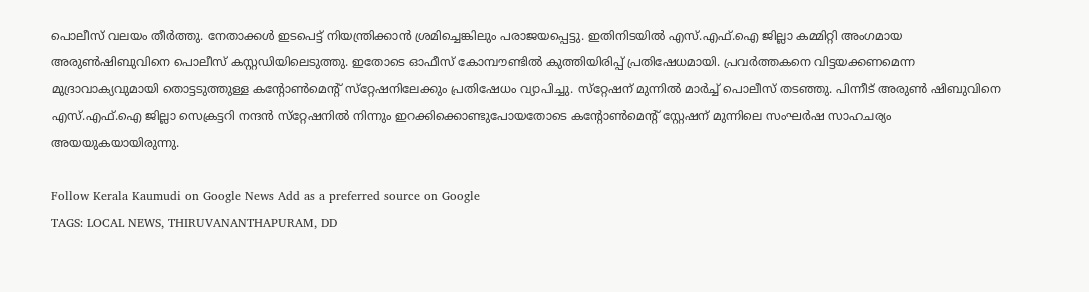പൊലീസ് വലയം തീർത്തു. നേതാക്കൾ ഇടപെട്ട് നിയന്ത്രിക്കാൻ ശ്രമിച്ചെങ്കിലും പരാജയപ്പെട്ടു. ഇതിനിടയിൽ എസ്.എഫ്.ഐ ജില്ലാ കമ്മിറ്റി അംഗമായ അരുൺഷിബുവിനെ പൊലീസ് കസ്റ്റഡിയിലെടുത്തു. ഇതോടെ ഓഫീസ് കോമ്പൗണ്ടിൽ കുത്തിയിരിപ്പ് പ്രതിഷേധമായി. പ്രവർത്തകനെ വിട്ടയക്കണമെന്ന മുദ്രാവാക്യവുമായി തൊട്ടടുത്തുള്ള കന്റോൺമെന്റ് സ്‌റ്റേഷനിലേക്കും പ്രതിഷേധം വ്യാപിച്ചു. സ്‌റ്റേഷന് മുന്നിൽ മാർച്ച് പൊലീസ് തടഞ്ഞു. പിന്നീട് അരുൺ ഷിബുവിനെ എസ്.എഫ്.ഐ ജില്ലാ സെക്രട്ടറി നന്ദൻ സ്‌റ്റേഷനിൽ നിന്നും ഇറക്കിക്കൊണ്ടുപോയതോടെ കന്റോൺമെന്റ് സ്റ്റേഷന് മുന്നിലെ സംഘർഷ സാഹചര്യം അയയുകയായിരുന്നു.

Follow Kerala Kaumudi on Google News Add as a preferred source on Google
TAGS: LOCAL NEWS, THIRUVANANTHAPURAM, DD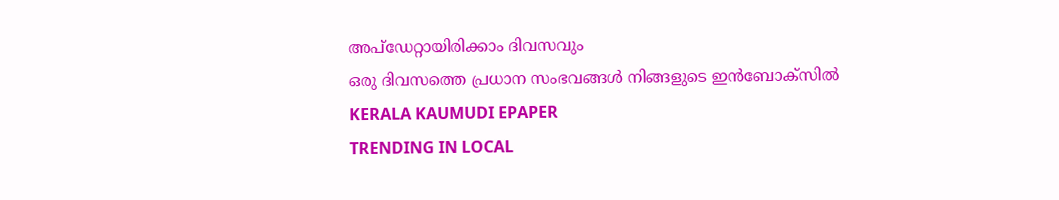അപ്ഡേറ്റായിരിക്കാം ദിവസവും
ഒരു ദിവസത്തെ പ്രധാന സംഭവങ്ങൾ നിങ്ങളുടെ ഇൻബോക്സിൽ
KERALA KAUMUDI EPAPER
TRENDING IN LOCAL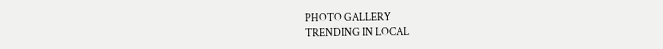PHOTO GALLERY
TRENDING IN LOCAL